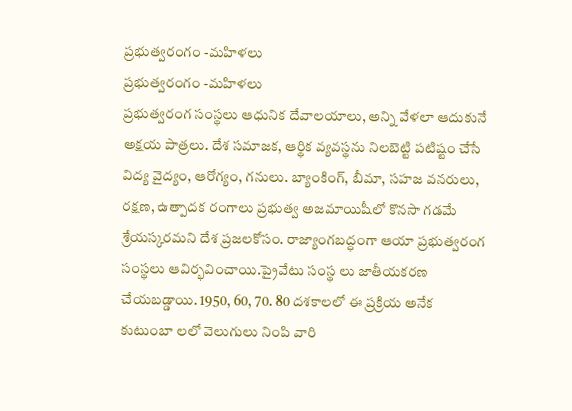ప్రభుత్వరంగం -మహిళలు
ప్రభుత్వరంగం -మహిళలు
ప్రభుత్వరంగ సంస్థలు ఆధునిక దేవాలయాలు, అన్ని వేళలా ఆదుకునే అక్షయ పాత్రలు. దేశ సమాజక, ఆర్థిక వ్యవస్థను నిలబెట్టి పటిష్టం చేసే విద్య వైద్యం, ఆరోగ్యం, గనులు. బ్యాంకింగ్, బీమా, సహజ వనరులు, రక్షణ, ఉత్పాదక రంగాలు ప్రభుత్వ అజమాయిషీలో కొనసా గడమే శ్రేయస్కరమని దేశ ప్రజలకోసం. రాజ్యాంగబద్ధంగా ఆయా ప్రభుత్వరంగ సంస్థలు ఆవిర్భవించాయి.ప్రైవేటు సంస్థ లు జాతీయకరణ చేయబడ్డాయి. 1950, 60, 70. 80 దశకాలలో ఈ ప్రక్రియ అనేక కుటుంబా లలో వెలుగులు నింపి వారి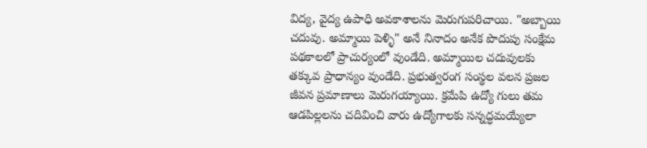విద్య, వైద్య ఉపాధి అవకాశాలను మెరుగుపరిచాయి. "అబ్బాయి చదువు. అమ్మాయి పెళ్ళి" అనే నినాదం అనేక పొదుపు సంక్షేమ పథకాలలో ప్రాచుర్యంలో వుండేది. అమ్మాయిల చదువులకు తక్కువ ప్రాధాన్యం వుండేది. ప్రభుత్వరంగ సంస్థల వలన ప్రజల జీవన ప్రమాణాలు మెరుగయ్యాయి. క్రమేపి ఉద్యో గులు తమ ఆడపిల్లలను చదివించి వారు ఉద్యోగాలకు సన్నద్ధమయ్యేలా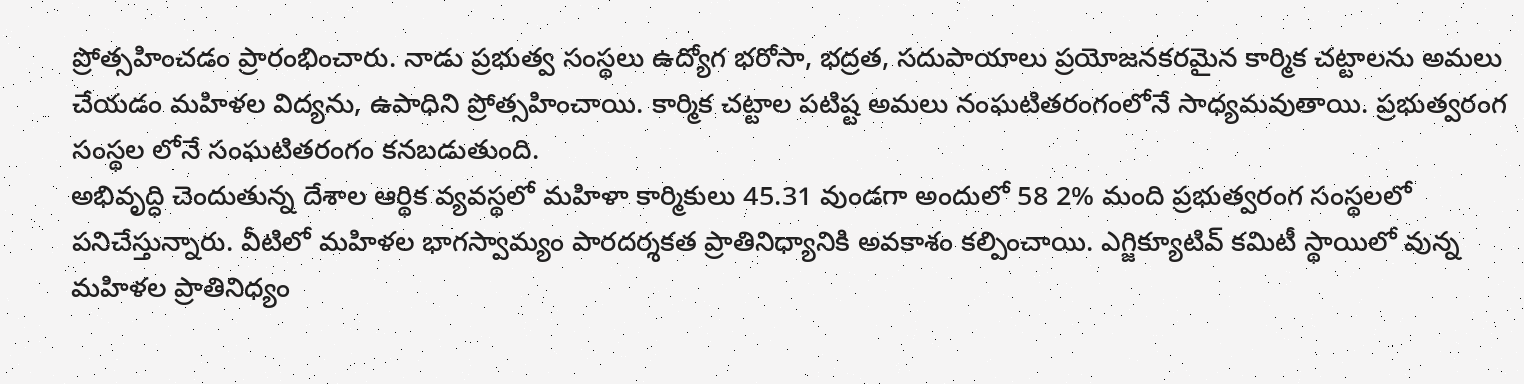ప్రోత్సహించడం ప్రారంభించారు. నాడు ప్రభుత్వ సంస్థలు ఉద్యోగ భరోసా, భద్రత, సదుపాయాలు ప్రయోజనకరమైన కార్మిక చట్టాలను అమలు చేయడం మహిళల విద్యను, ఉపాధిని ప్రోత్సహించాయి. కార్మిక చట్టాల పటిష్ట అమలు నంఘటితరంగంలోనే సాధ్యమవుతాయి. ప్రభుత్వరంగ సంస్థల లోనే సంఘటితరంగం కనబడుతుంది.
అభివృద్ధి చెందుతున్న దేశాల ఆర్థిక వ్యవస్థలో మహిళా కార్మికులు 45.31 వుండగా అందులో 58 2% మంది ప్రభుత్వరంగ సంస్థలలో పనిచేస్తున్నారు. వీటిలో మహిళల భాగస్వామ్యం పారదర్శకత ప్రాతినిధ్యానికి అవకాశం కల్పించాయి. ఎగ్జిక్యూటివ్ కమిటీ స్థాయిలో వున్న మహిళల ప్రాతినిధ్యం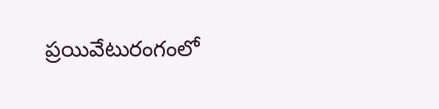ప్రయివేటురంగంలో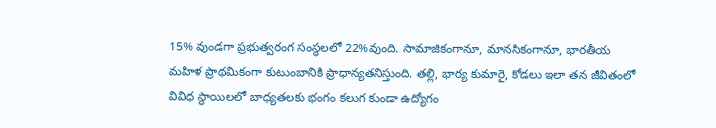15% వుండగా ప్రభుత్వరంగ సంస్థలలో 22%వుంది. సామాజికంగానూ, మానసికంగానూ, భారతీయ మహిళ ప్రాథమికంగా కుటుంబానికి ప్రాధాన్యతనిస్తుంది. తల్లి, భార్య కుమారై, కోడలు ఇలా తన జీవితంలో వివిధ స్థాయిలలో బాధ్యతలకు భంగం కలుగ కుండా ఉద్యోగం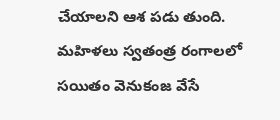చేయాలని ఆశ పడు తుంది. మహిళలు స్వతంత్ర రంగాలలో సయితం వెనుకంజ వేసే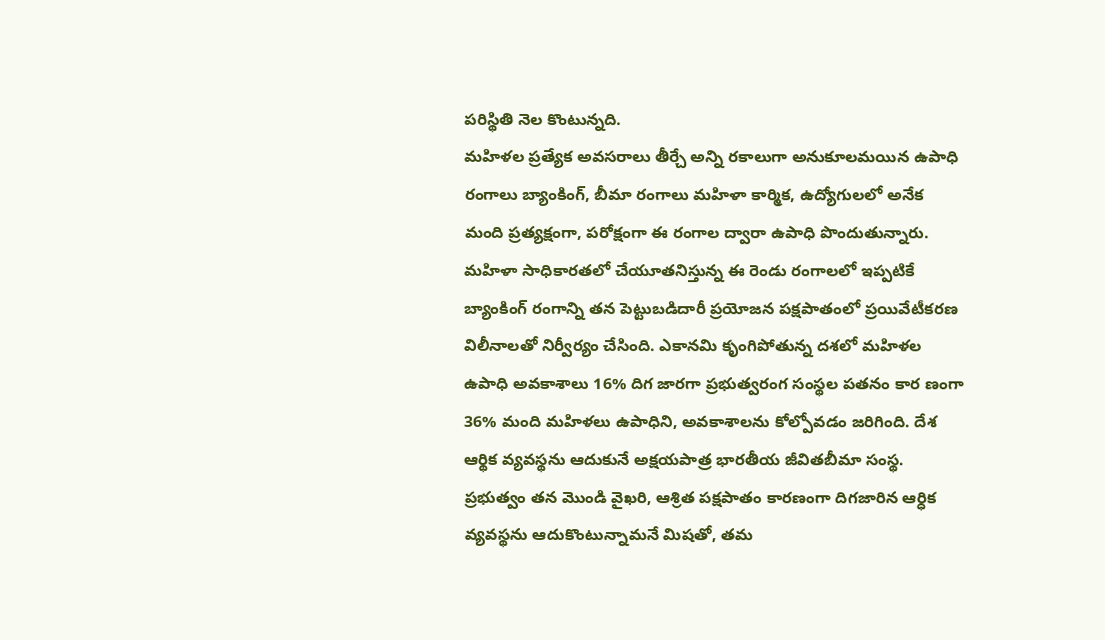పరిస్థితి నెల కొంటున్నది.
మహిళల ప్రత్యేక అవసరాలు తీర్చే అన్ని రకాలుగా అనుకూలమయిన ఉపాధి రంగాలు బ్యాంకింగ్, బీమా రంగాలు మహిళా కార్మిక, ఉద్యోగులలో అనేక మంది ప్రత్యక్షంగా, పరోక్షంగా ఈ రంగాల ద్వారా ఉపాధి పొందుతున్నారు. మహిళా సాధికారతలో చేయూతనిస్తున్న ఈ రెండు రంగాలలో ఇప్పటికే బ్యాంకింగ్ రంగాన్ని తన పెట్టుబడిదారీ ప్రయోజన పక్షపాతంలో ప్రయివేటీకరణ విలీనాలతో నిర్వీర్యం చేసింది. ఎకానమి కృంగిపోతున్న దశలో మహిళల ఉపాధి అవకాశాలు 16% దిగ జారగా ప్రభుత్వరంగ సంస్థల పతనం కార ణంగా 36% మంది మహిళలు ఉపాధిని, అవకాశాలను కోల్పోవడం జరిగింది. దేశ ఆర్థిక వ్యవస్థను ఆదుకునే అక్షయపాత్ర భారతీయ జీవితబీమా సంస్థ. ప్రభుత్వం తన మొండి వైఖరి, ఆశ్రిత పక్షపాతం కారణంగా దిగజారిన ఆర్ధిక వ్యవస్థను ఆదుకొంటున్నామనే మిషతో, తమ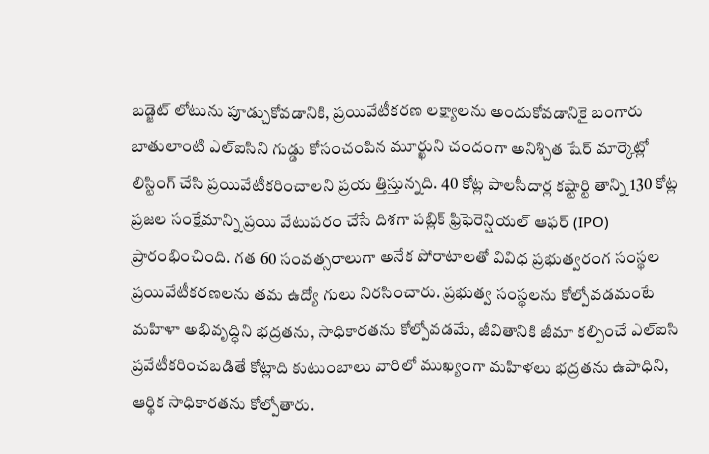బడ్జెట్ లోటును పూడ్చుకోవడానికి, ప్రయివేటీకరణ లక్ష్యాలను అందుకోవడానికై బంగారు బాతులాంటి ఎల్ఐసిని గుడ్డు కోసంచంపిన మూర్ఖుని చందంగా అనిశ్చిత షేర్ మార్కెట్లో లిస్టింగ్ చేసి ప్రయివేటీకరించాలని ప్రయ త్తిస్తున్నది. 40 కోట్ల పాలసీదార్ల కష్టార్టి తాన్ని 130 కోట్ల ప్రజల సంక్షేమాన్ని ప్రయి వేటుపరం చేసే దిశగా పబ్లిక్ ఫ్రిఫెరెన్షియల్ ఆఫర్ (IPO) ప్రారంభించింది. గత 60 సంవత్సరాలుగా అనేక పోరాటాలతో వివిధ ప్రభుత్వరంగ సంస్థల ప్రయివేటీకరణలను తమ ఉద్యో గులు నిరసించారు. ప్రభుత్వ సంస్థలను కోల్పోవడమంటే మహిళా అభివృద్ధిని భద్రతను, సాధికారతను కోల్పోవడమే, జీవితానికి జీమా కల్పించే ఎల్ఐసి ప్రవేటీకరించబడితే కోట్లాది కుటుంబాలు వారిలో ముఖ్యంగా మహిళలు భద్రతను ఉపాధిని, ఆర్థిక సాధికారతను కోల్పోతారు.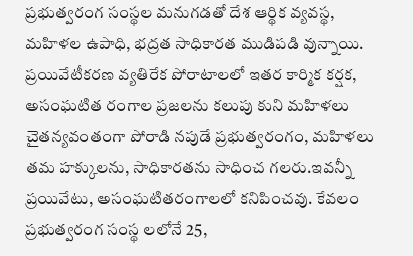ప్రభుత్వరంగ సంస్థల మనుగడతో దేశ ఆర్థిక వ్యవస్థ, మహిళల ఉపాధి, భద్రత సాధికారత ముడిపడి వున్నాయి. ప్రయివేటీకరణ వ్యతిరేక పోరాటాలలో ఇతర కార్మిక కర్షక, అసంఘటిత రంగాల ప్రజలను కలుపు కుని మహిళలు చైతన్యవంతంగా పోరాడి నపుడే ప్రభుత్వరంగం, మహిళలు తమ హక్కులను, సాధికారతను సాధించ గలరు.ఇవన్నీ
ప్రయివేటు, అసంఘటితరంగాలలో కనిపించవు. కేవలం ప్రభుత్వరంగ సంస్థ లలోనే 25,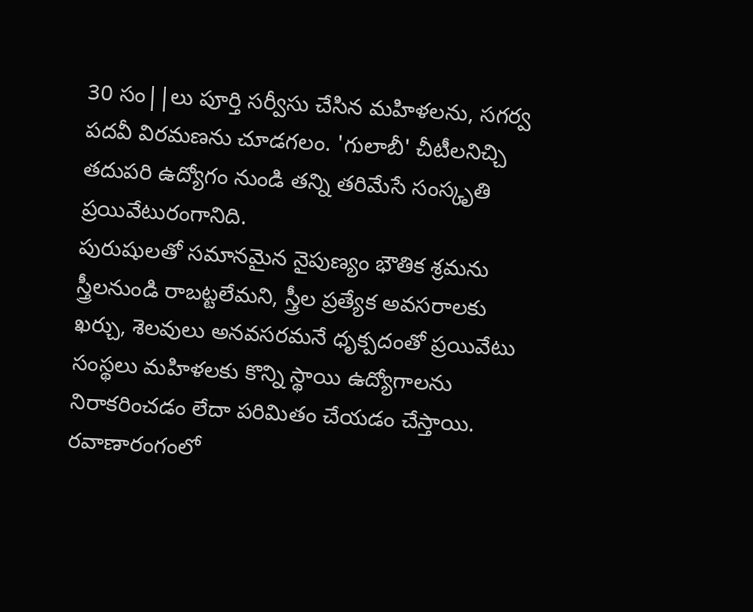30 సం||లు పూర్తి సర్వీసు చేసిన మహిళలను, సగర్వ పదవీ విరమణను చూడగలం. 'గులాబీ' చీటీలనిచ్చి తదుపరి ఉద్యోగం నుండి తన్ని తరిమేసే సంస్కృతి ప్రయివేటురంగానిది.
పురుషులతో సమానమైన నైపుణ్యం భౌతిక శ్రమను స్త్రీలనుండి రాబట్టలేమని, స్త్రీల ప్రత్యేక అవసరాలకు ఖర్చు, శెలవులు అనవసరమనే ధృక్పదంతో ప్రయివేటు సంస్థలు మహిళలకు కొన్ని స్థాయి ఉద్యోగాలను నిరాకరించడం లేదా పరిమితం చేయడం చేస్తాయి. రవాణారంగంలో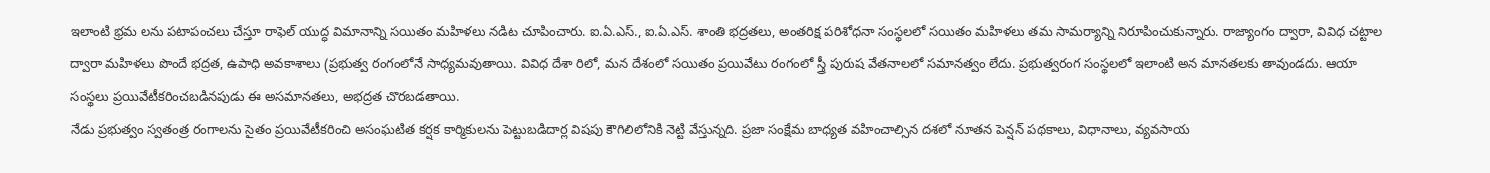ఇలాంటి భ్రమ లను పటాపంచలు చేస్తూ రాఫెల్ యుద్ధ విమానాన్ని సయితం మహిళలు నడిట చూపించారు. ఐ.ఏ.ఎస్., ఐ.ఏ.ఎస్. శాంతి భద్రతలు, అంతరిక్ష పరిశోధనా సంస్థలలో సయితం మహిళలు తమ సామర్యాన్ని నిరూపించుకున్నారు. రాజ్యాంగం ద్వారా, వివిధ చట్టాల ద్వారా మహిళలు పొందే భద్రత, ఉపాధి అవకాశాలు (ప్రభుత్వ రంగంలోనే సాధ్యమవుతాయి. వివిధ దేశా రిలో, మన దేశంలో సయితం ప్రయివేటు రంగంలో స్త్రీ పురుష వేతనాలలో సమానత్వం లేదు. ప్రభుత్వరంగ సంస్థలలో ఇలాంటి అన మానతలకు తావుండదు. ఆయా సంస్థలు ప్రయివేటీకరించబడినపుడు ఈ అసమానతలు, అభద్రత చొరబడతాయి.
నేడు ప్రభుత్వం స్వతంత్ర రంగాలను సైతం ప్రయివేటీకరించి అసంఘటిత కర్షక కార్మికులను పెట్టుబడిదార్ల విషపు కౌగిలిలోనికి నెట్టి వేస్తున్నది. ప్రజా సంక్షేమ బాధ్యత వహించాల్సిన దశలో నూతన పెన్షన్ పథకాలు, విధానాలు, వ్యవసాయ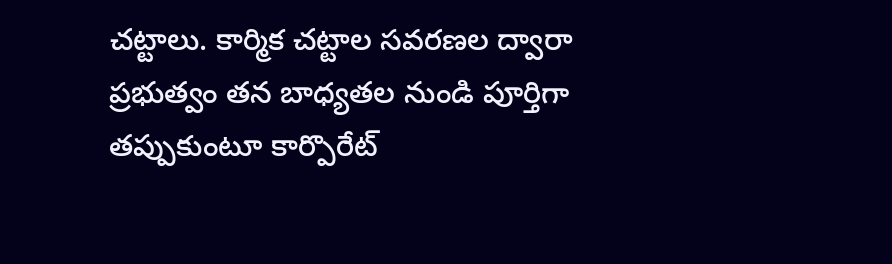చట్టాలు. కార్మిక చట్టాల సవరణల ద్వారా ప్రభుత్వం తన బాధ్యతల నుండి పూర్తిగా తప్పుకుంటూ కార్పొరేట్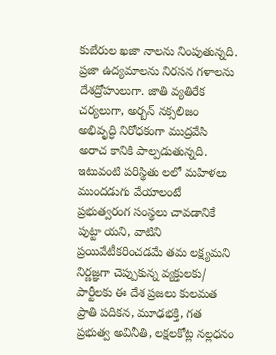కుబేరుల ఖజా నాలను నింపుతున్నది. ప్రజా ఉద్యమాలను నిరసన గళాలను దేశద్రోహులుగా. జాతి వ్యతిరేక చర్యలుగా, అర్బన్ నక్సలిజం అభివృద్ధి నిరోధకంగా ముద్రవేసి అరాచ కానికి పాల్పడుతున్నది. ఇటువంటి పరిస్థితు లలో మహిళలు ముందడుగు వేయాలంటే
ప్రభుత్వరంగ సంస్థలు చావడానికే పుట్టా యని, వాటిని ప్రయివేటీకరించడమే తమ లక్ష్యమని నిర్ణజ్ఞగా చెప్పుకున్న వ్యక్తులకు/ పార్టీలకు ఈ దేశ ప్రజలు కులమత ప్రాతి పదికన, మూఢభక్తి, గత ప్రభుత్వ అవినీతి, లక్షలకోట్ల నల్లధనం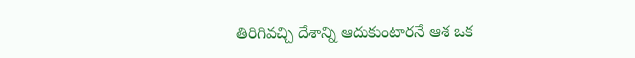తిరిగివచ్చి దేశాన్ని ఆదుకుంటారనే ఆశ ఒక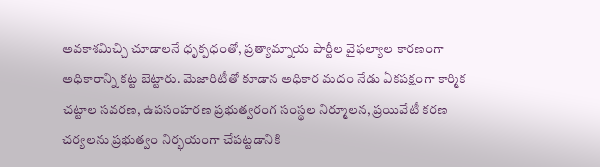అవకాశమిచ్చి చూడాలనే ధృక్పధంతో, ప్రత్యామ్నాయ పార్టీల వైఫల్యాల కారణంగా అధికారాన్ని కట్ట బెట్టారు. మెజారిటీతో కూడాన అధికార మదం నేడు ఏకపక్షంగా కార్మిక చట్టాల సవరణ, ఉపసంహరణ ప్రభుత్వరంగ సంస్థల నిర్మూలన, ప్రయివేటీ కరణ చర్యలను ప్రభుత్వం నిర్భయంగా చేపట్టడానికి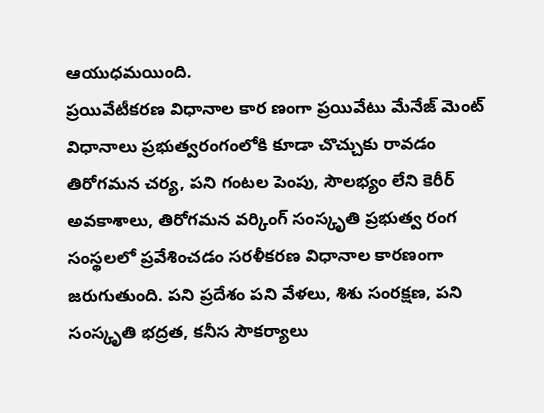ఆయుధమయింది.
ప్రయివేటీకరణ విధానాల కార ణంగా ప్రయివేటు మేనేజ్ మెంట్ విధానాలు ప్రభుత్వరంగంలోకి కూడా చొచ్చుకు రావడం తిరోగమన చర్య, పని గంటల పెంపు, సౌలభ్యం లేని కెరీర్ అవకాశాలు, తిరోగమన వర్కింగ్ సంస్కృతి ప్రభుత్వ రంగ సంస్థలలో ప్రవేశించడం సరళీకరణ విధానాల కారణంగా జరుగుతుంది. పని ప్రదేశం పని వేళలు, శిశు సంరక్షణ, పని సంస్కృతి భద్రత, కనీస సౌకర్యాలు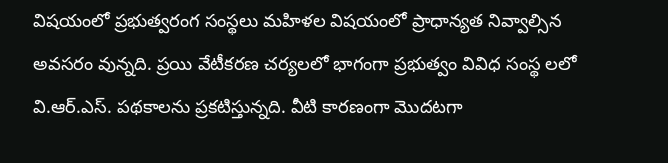విషయంలో ప్రభుత్వరంగ సంస్థలు మహిళల విషయంలో ప్రాధాన్యత నివ్వాల్సిన అవసరం వున్నది. ప్రయి వేటీకరణ చర్యలలో భాగంగా ప్రభుత్వం వివిధ సంస్థ లలో వి.ఆర్.ఎస్. పథకాలను ప్రకటిస్తున్నది. వీటి కారణంగా మొదటగా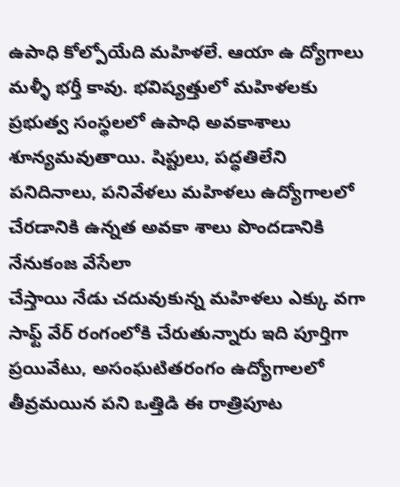ఉపాధి కోల్పోయేది మహిళలే. ఆయా ఉ ద్యోగాలు మళ్ళీ భర్తీ కావు. భవిష్యత్తులో మహిళలకు ప్రభుత్వ సంస్థలలో ఉపాధి అవకాశాలు శూన్యమవుతాయి. షిప్టులు, పద్ధతిలేని పనిదినాలు, పనివేళలు మహిళలు ఉద్యోగాలలో చేరడానికి ఉన్నత అవకా శాలు పొందడానికి నేనుకంజ వేసేలా
చేస్తాయి నేడు చదువుకున్న మహిళలు ఎక్కు వగా సాఫ్ట్ వేర్ రంగంలోకి చేరుతున్నారు ఇది పూర్తిగా ప్రయివేటు, అసంఘటితరంగం ఉద్యోగాలలో తీవ్రమయిన పని ఒత్తిడి ఈ రాత్రిపూట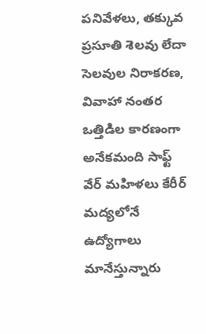పనివేళలు, తక్కువ ప్రసూతి శెలవు లేదా సెలవుల నిరాకరణ, వివాహా నంతర ఒత్తిడిల కారణంగా అనేకమంది సాఫ్ట్ వేర్ మహిళలు కేరీర్ మద్యలోనే ఉద్యోగాలు మానేస్తున్నారు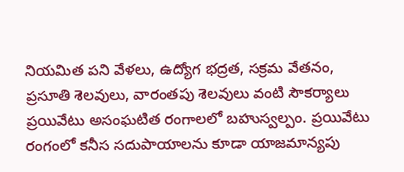నియమిత పని వేళలు, ఉద్యోగ భద్రత, సక్రమ వేతనం, ప్రసూతి శెలవులు, వారంతపు శెలవులు వంటి సౌకర్యాలు ప్రయివేటు అసంఘటిత రంగాలలో బహుస్వల్పం. ప్రయివేటు రంగంలో కనీస సదుపాయాలను కూడా యాజమాన్యపు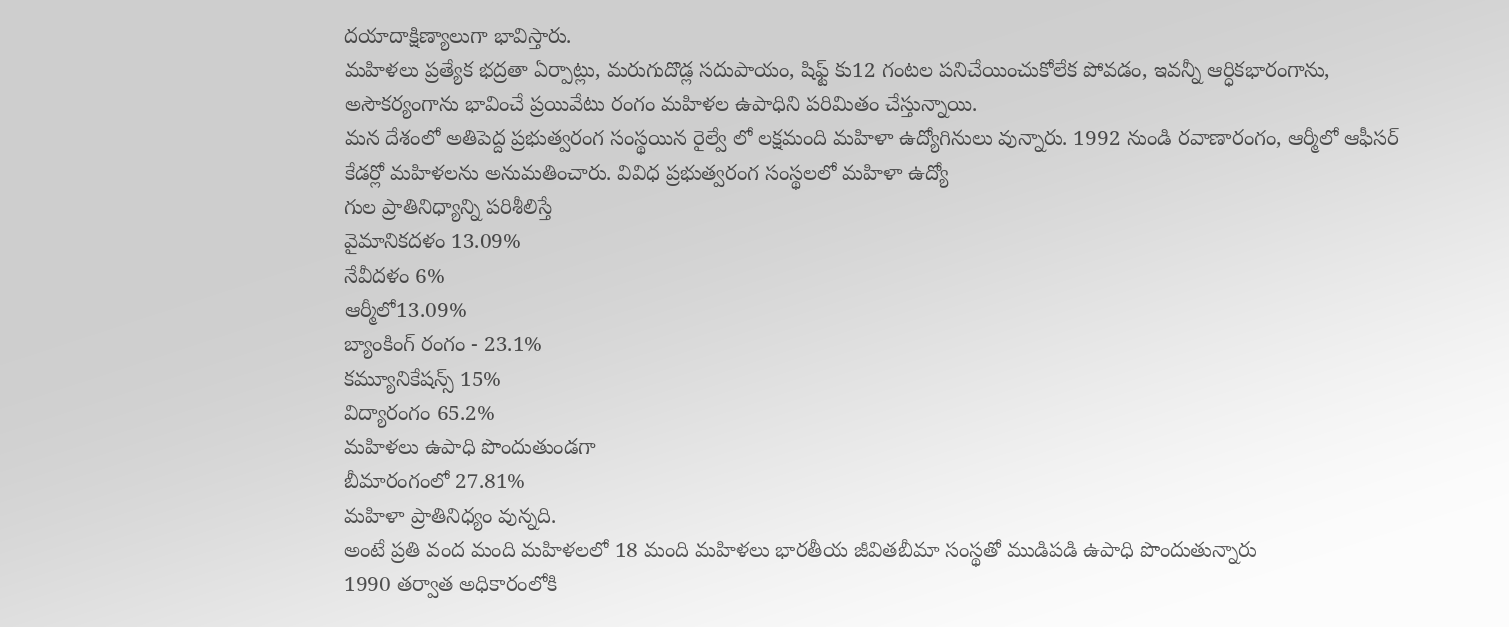దయాదాక్షిణ్యాలుగా భావిస్తారు.
మహిళలు ప్రత్యేక భద్రతా ఏర్పాట్లు, మరుగుదొడ్ల సదుపాయం, షిఫ్ట్ కు12 గంటల పనిచేయించుకోలేక పోవడం, ఇవన్నీ ఆర్ధికభారంగాను, అసౌకర్యంగాను భావించే ప్రయివేటు రంగం మహిళల ఉపాధిని పరిమితం చేస్తున్నాయి.
మన దేశంలో అతిపెద్ద ప్రభుత్వరంగ సంస్థయిన రైల్వే లో లక్షమంది మహిళా ఉద్యోగినులు వున్నారు. 1992 నుండి రవాణారంగం, ఆర్మీలో ఆఫీసర్ కేడర్లో మహిళలను అనుమతించారు. వివిధ ప్రభుత్వరంగ సంస్థలలో మహిళా ఉద్యో
గుల ప్రాతినిధ్యాన్ని పరిశీలిస్తే
వైమానికదళం 13.09%
నేవీదళం 6%
ఆర్మీలో13.09%
బ్యాంకింగ్ రంగం - 23.1%
కమ్యూనికేషన్స్ 15%
విద్యారంగం 65.2%
మహిళలు ఉపాధి పొందుతుండగా
బీమారంగంలో 27.81%
మహిళా ప్రాతినిధ్యం వున్నది.
అంటే ప్రతి వంద మంది మహిళలలో 18 మంది మహిళలు భారతీయ జీవితబీమా సంస్థతో ముడిపడి ఉపాధి పొందుతున్నారు
1990 తర్వాత అధికారంలోకి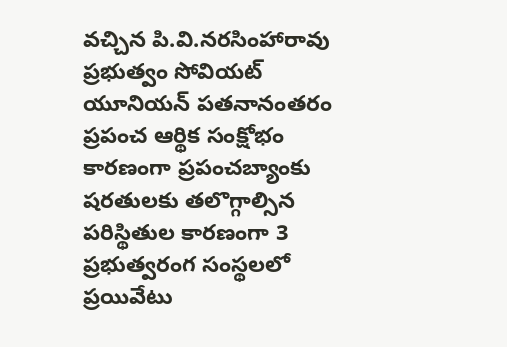వచ్చిన పి.వి.నరసింహారావు ప్రభుత్వం సోవియట్ యూనియన్ పతనానంతరం ప్రపంచ ఆర్థిక సంక్షోభం కారణంగా ప్రపంచబ్యాంకు షరతులకు తలొగ్గాల్సిన పరిస్థితుల కారణంగా 3 ప్రభుత్వరంగ సంస్థలలో ప్రయివేటు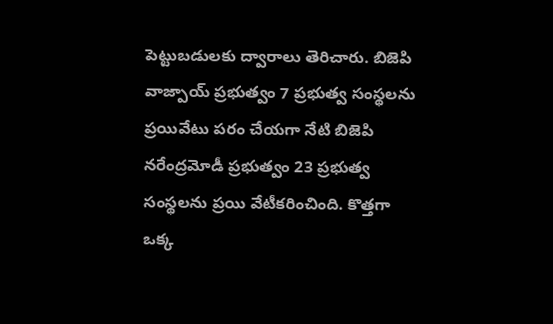పెట్టుబడులకు ద్వారాలు తెరిచారు. బిజెపి వాజ్పాయ్ ప్రభుత్వం 7 ప్రభుత్వ సంస్థలను ప్రయివేటు పరం చేయగా నేటి బిజెపి నరేంద్రమోడీ ప్రభుత్వం 23 ప్రభుత్వ సంస్థలను ప్రయి వేటీకరించింది. కొత్తగా ఒక్క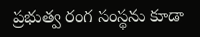ప్రభుత్వ రంగ సంస్థను కూడా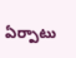ఏర్పాటు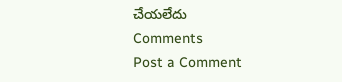చేయలేదు
Comments
Post a Comment